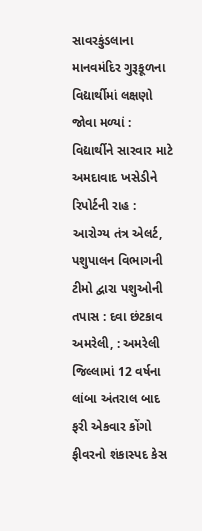સાવરકુંડલાના માનવમંદિર ગુરૂકૂળના વિદ્યાર્થીમાં લક્ષણો જોવા મળ્યાં : વિદ્યાર્થીને સારવાર માટે અમદાવાદ ખસેડીને રિપોર્ટની રાહ : આરોગ્ય તંત્ર એલર્ટ, પશુપાલન વિભાગની ટીમો દ્વારા પશુઓની તપાસ : દવા છંટકાવ
અમરેલી, : અમરેલી જિલ્લામાં 12 વર્ષના લાંબા અંતરાલ બાદ ફરી એકવાર કોંગો ફીવરનો શંકાસ્પદ કેસ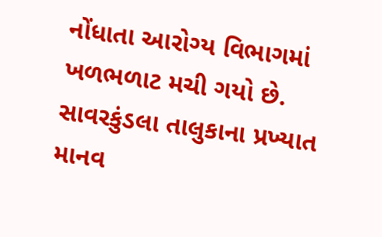નોંધાતા આરોગ્ય વિભાગમાં ખળભળાટ મચી ગયો છે. સાવરકુંડલા તાલુકાના પ્રખ્યાત માનવ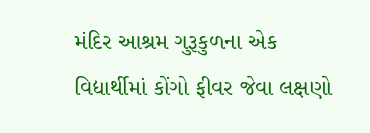મંદિર આશ્રમ ગુરૂકુળના એક વિદ્યાર્થીમાં કોંગો ફીવર જેવા લક્ષણો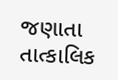જણાતા તાત્કાલિક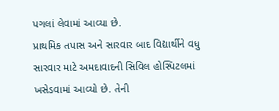પગલાં લેવામાં આવ્યા છે.
પ્રાથમિક તપાસ અને સારવાર બાદ વિદ્યાર્થીને વધુ સારવાર માટે અમદાવાદની સિવિલ હોસ્પિટલમાં ખસેડવામાં આવ્યો છે. તેની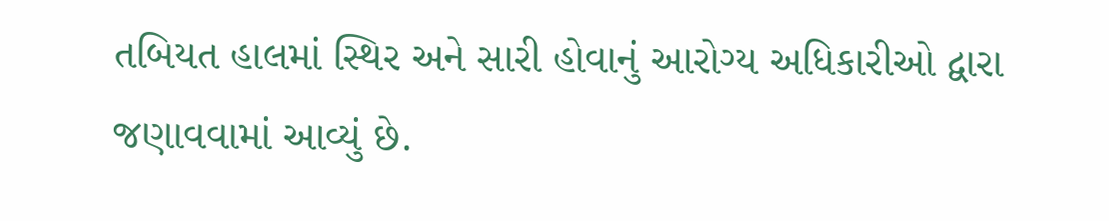તબિયત હાલમાં સ્થિર અને સારી હોવાનું આરોગ્ય અધિકારીઓ દ્વારા જણાવવામાં આવ્યું છે.